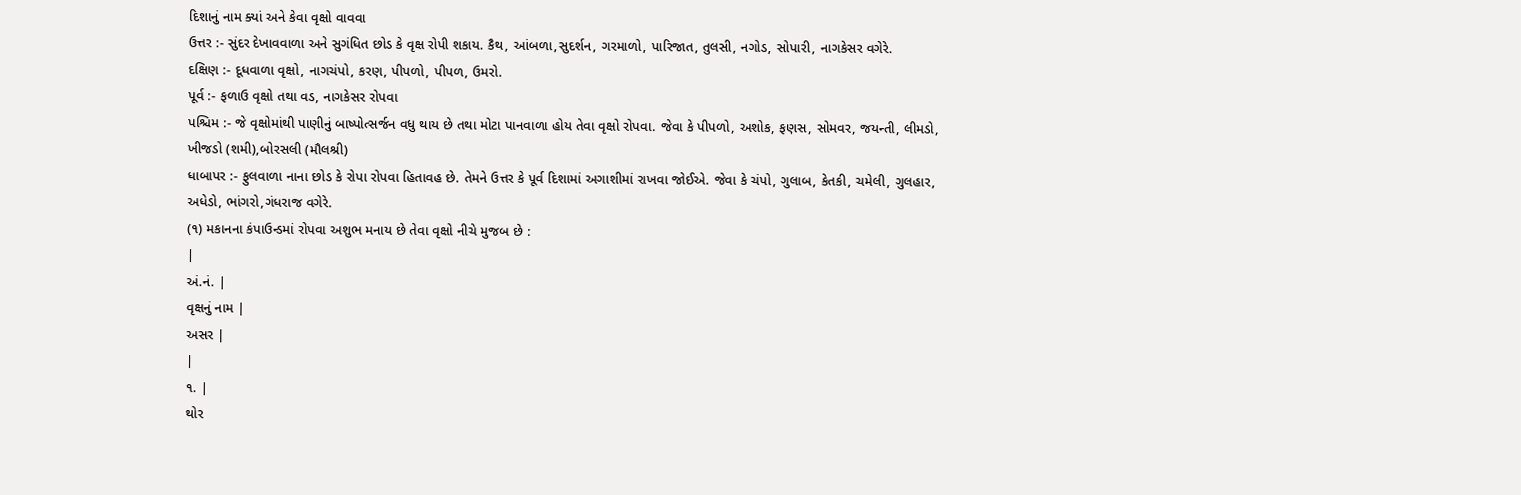દિશાનું નામ ક્યાં અને કેવા વૃક્ષો વાવવા
ઉત્તર :- સુંદર દેખાવવાળા અને સુગંધિત છોડ કે વૃક્ષ રોપી શકાય. કૈથ, આંબળા,સુદર્શન, ગરમાળો, પારિજાત, તુલસી, નગોડ, સોપારી, નાગકેસર વગેરે.
દક્ષિણ :- દૂધવાળા વૃક્ષો, નાગચંપો, કરણ, પીપળો, પીપળ, ઉમરો.
પૂર્વ :- ફળાઉ વૃક્ષો તથા વડ, નાગકેસર રોપવા
પશ્ચિમ :- જે વૃક્ષોમાંથી પાણીનું બાષ્પોત્સર્જન વધુ થાય છે તથા મોટા પાનવાળા હોય તેવા વૃક્ષો રોપવા. જેવા કે પીપળો, અશોક, ફણસ, સોમવર, જયન્તી, લીમડો, ખીજડો (શમી),બોરસલી (મૌલશ્રી)
ધાબાપર :- ફુલવાળા નાના છોડ કે રોપા રોપવા હિતાવહ છે. તેમને ઉત્તર કે પૂર્વ દિશામાં અગાશીમાં રાખવા જોઈએ. જેવા કે ચંપો, ગુલાબ, કેતકી, ચમેલી, ગુલહાર, અધેડો, ભાંગરો,ગંધરાજ વગેરે.
(૧) મકાનના કંપાઉન્ડમાં રોપવા અશુભ મનાય છે તેવા વૃક્ષો નીચે મુજબ છે :
|
અં.નં. |
વૃક્ષનું નામ |
અસર |
|
૧. |
થોર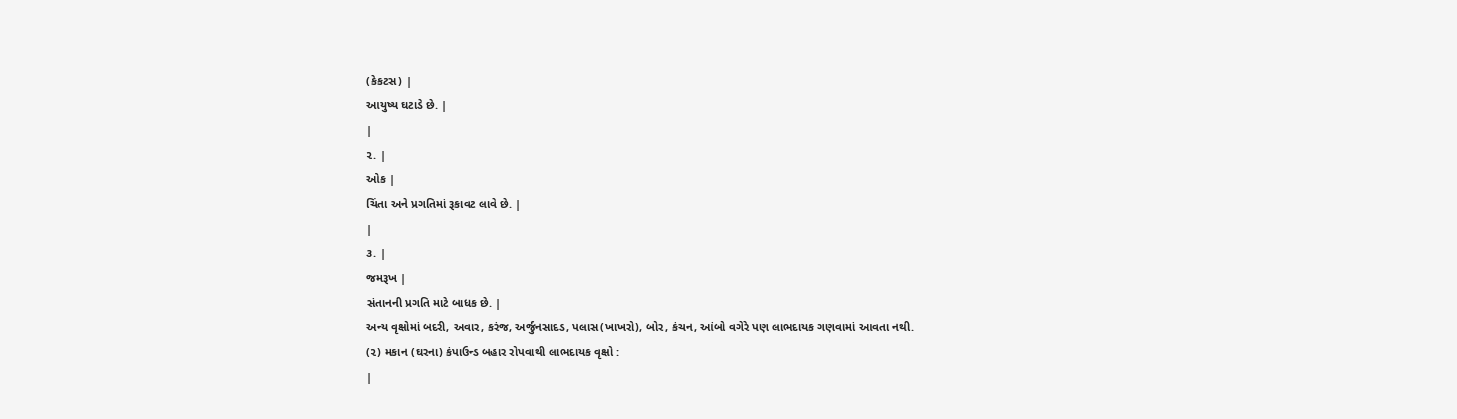(કેકટસ) |
આયુષ્ય ઘટાડે છે. |
|
૨. |
ઓક |
ચિંતા અને પ્રગતિમાં રૂકાવટ લાવે છે. |
|
૩. |
જમરૂખ |
સંતાનની પ્રગતિ માટે બાધક છે. |
અન્ય વૃક્ષોમાં બદરી, અવાર, કરંજ, અર્જુનસાદડ, પલાસ(ખાખરો), બોર, કંચન, આંબો વગેરે પણ લાભદાયક ગણવામાં આવતા નથી.
(૨) મકાન (ઘરના) કંપાઉન્ડ બહાર રોપવાથી લાભદાયક વૃક્ષો :
|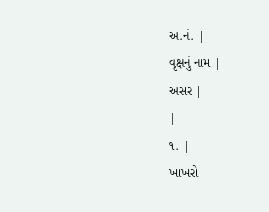અ.નં. |
વૃક્ષનું નામ |
અસર |
|
૧. |
ખાખરો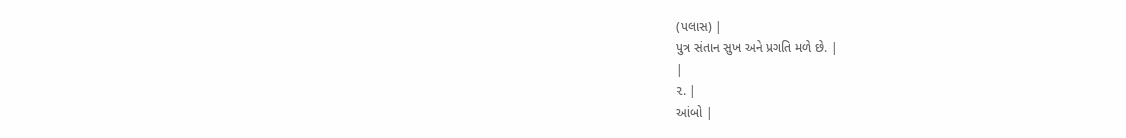(પલાસ) |
પુત્ર સંતાન સુખ અને પ્રગતિ મળે છે. |
|
૨. |
આંબો |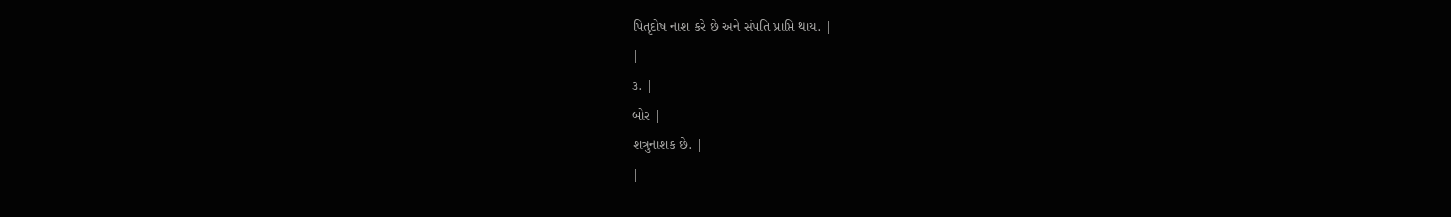પિતૃદોષ નાશ કરે છે અને સંપતિ પ્રાપ્તિ થાય. |
|
૩. |
બોર |
શત્રુનાશક છે. |
|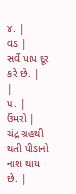૪. |
વડ |
સર્વે પાપ દૂર કરે છે. |
|
૫. |
ઉંમરો |
ચંદ્ર ગ્રહથી થતી પીડાનો નાશ થાય છે. |